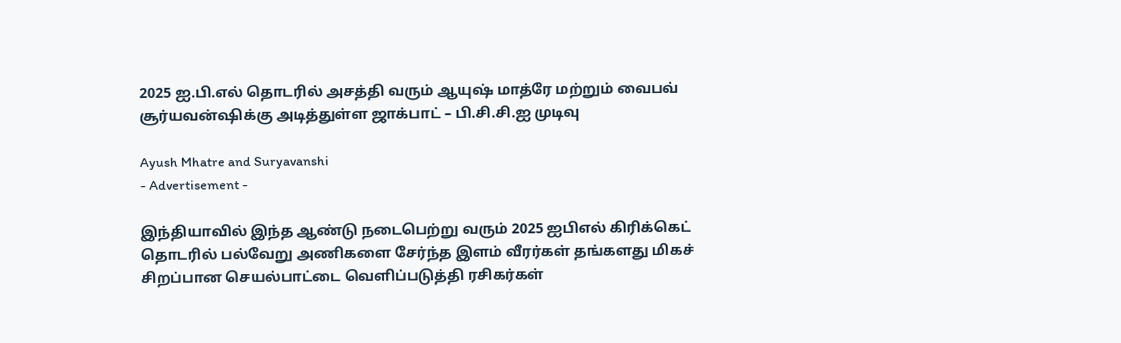2025 ஐ.பி.எல் தொடரில் அசத்தி வரும் ஆயுஷ் மாத்ரே மற்றும் வைபவ் சூர்யவன்ஷிக்கு அடித்துள்ள ஜாக்பாட் – பி.சி.சி.ஐ முடிவு

Ayush Mhatre and Suryavanshi
- Advertisement -

இந்தியாவில் இந்த ஆண்டு நடைபெற்று வரும் 2025 ஐபிஎல் கிரிக்கெட் தொடரில் பல்வேறு அணிகளை சேர்ந்த இளம் வீரர்கள் தங்களது மிகச் சிறப்பான செயல்பாட்டை வெளிப்படுத்தி ரசிகர்கள்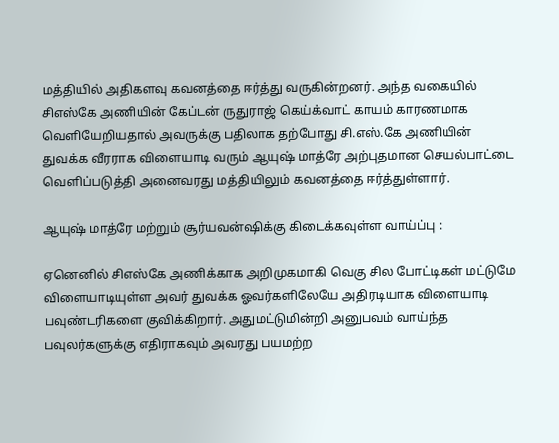மத்தியில் அதிகளவு கவனத்தை ஈர்த்து வருகின்றனர். அந்த வகையில் சிஎஸ்கே அணியின் கேப்டன் ருதுராஜ் கெய்க்வாட் காயம் காரணமாக வெளியேறியதால் அவருக்கு பதிலாக தற்போது சி.எஸ்.கே அணியின் துவக்க வீரராக விளையாடி வரும் ஆயுஷ் மாத்ரே அற்புதமான செயல்பாட்டை வெளிப்படுத்தி அனைவரது மத்தியிலும் கவனத்தை ஈர்த்துள்ளார்.

ஆயுஷ் மாத்ரே மற்றும் சூர்யவன்ஷிக்கு கிடைக்கவுள்ள வாய்ப்பு :

ஏனெனில் சிஎஸ்கே அணிக்காக அறிமுகமாகி வெகு சில போட்டிகள் மட்டுமே விளையாடியுள்ள அவர் துவக்க ஓவர்களிலேயே அதிரடியாக விளையாடி பவுண்டரிகளை குவிக்கிறார். அதுமட்டுமின்றி அனுபவம் வாய்ந்த பவுலர்களுக்கு எதிராகவும் அவரது பயமற்ற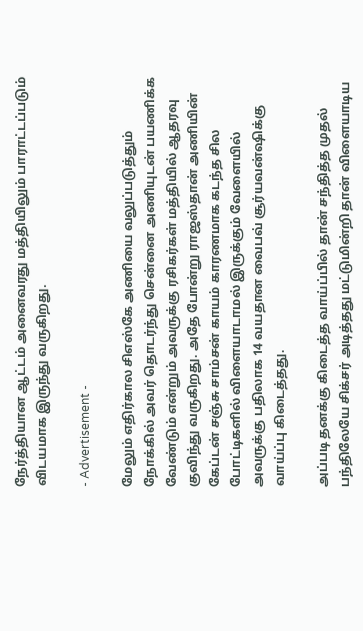நேர்த்தியான ஆட்டம் அனைவரது மத்தியிலும் பாராட்டப்படும் விடயமாக இருந்து வருகிறது.

- Advertisement -

மேலும் எதிர்கால சிஎஸ்கே அணியை வலுப்படுத்தும் நோக்கில் அவர் தொடர்ந்து சென்னை அணியுடன் பயணிக்க வேண்டும் என்றும் அவருக்கு ரசிகர்கள் மத்தியில் ஆதரவு குவிந்து வருகிறது. அதே போன்று ராஜஸ்தான் அணியின் கேப்டன் சஞ்சு சாம்சன் காயம் காரணமாக கடந்த சில போட்டிகளில் விளையாடாமல் இருக்கும் வேளையில் அவருக்கு பதிலாக 14 வயதான வைபவ் சூர்யவன்ஷிக்கு வாய்ப்பு கிடைத்தது.

அப்படி தனக்கு கிடைத்த வாய்ப்பில் தான் சந்தித்த முதல் பந்திலேயே சிக்சர் அடித்தது மட்டுமின்றி தான் விளையாடிய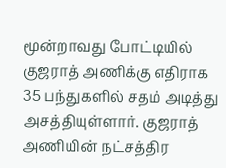மூன்றாவது போட்டியில் குஜராத் அணிக்கு எதிராக 35 பந்துகளில் சதம் அடித்து அசத்தியுள்ளார். குஜராத் அணியின் நட்சத்திர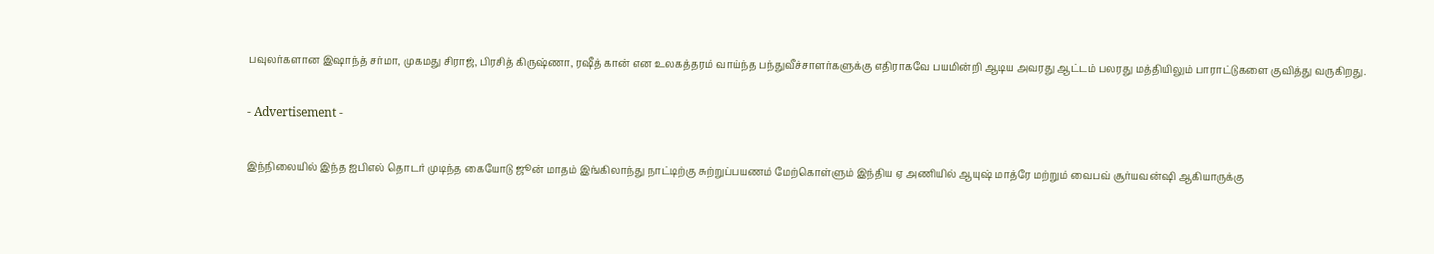பவுலர்களான இஷாந்த் சர்மா, முகமது சிராஜ், பிரசித் கிருஷ்ணா, ரஷீத் கான் என உலகத்தரம் வாய்ந்த பந்துவீச்சாளர்களுக்கு எதிராகவே பயமின்றி ஆடிய அவரது ஆட்டம் பலரது மத்தியிலும் பாராட்டுகளை குவித்து வருகிறது.

- Advertisement -

இந்நிலையில் இந்த ஐபிஎல் தொடர் முடிந்த கையோடு ஜூன் மாதம் இங்கிலாந்து நாட்டிற்கு சுற்றுப்பயணம் மேற்கொள்ளும் இந்திய ஏ அணியில் ஆயுஷ் மாத்ரே மற்றும் வைபவ் சூர்யவன்ஷி ஆகியாருக்கு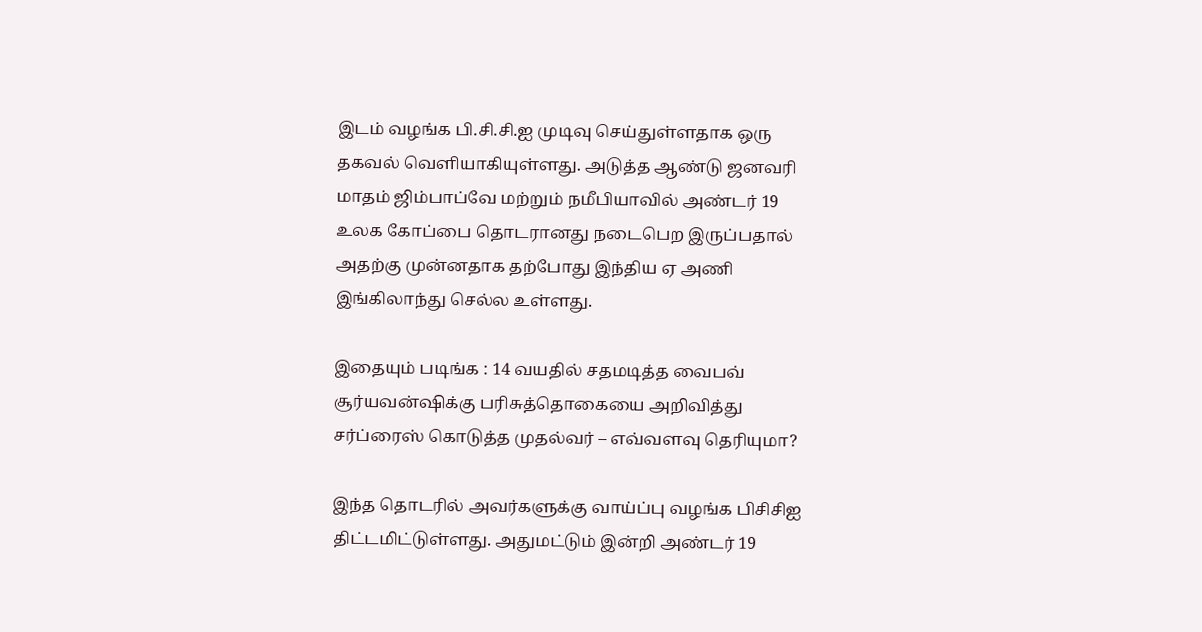இடம் வழங்க பி.சி.சி.ஐ முடிவு செய்துள்ளதாக ஒரு தகவல் வெளியாகியுள்ளது. அடுத்த ஆண்டு ஜனவரி மாதம் ஜிம்பாப்வே மற்றும் நமீபியாவில் அண்டர் 19 உலக கோப்பை தொடரானது நடைபெற இருப்பதால் அதற்கு முன்னதாக தற்போது இந்திய ஏ அணி இங்கிலாந்து செல்ல உள்ளது.

இதையும் படிங்க : 14 வயதில் சதமடித்த வைபவ் சூர்யவன்ஷிக்கு பரிசுத்தொகையை அறிவித்து சர்ப்ரைஸ் கொடுத்த முதல்வர் – எவ்வளவு தெரியுமா?

இந்த தொடரில் அவர்களுக்கு வாய்ப்பு வழங்க பிசிசிஐ திட்டமிட்டுள்ளது. அதுமட்டும் இன்றி அண்டர் 19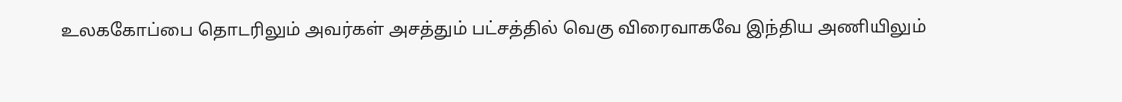உலககோப்பை தொடரிலும் அவர்கள் அசத்தும் பட்சத்தில் வெகு விரைவாகவே இந்திய அணியிலும்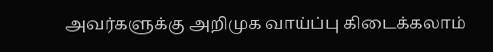அவர்களுக்கு அறிமுக வாய்ப்பு கிடைக்கலாம்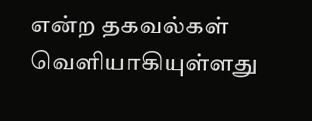என்ற தகவல்கள் வெளியாகியுள்ளது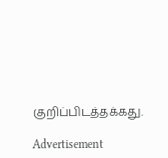குறிப்பிடத்தக்கது.

Advertisement